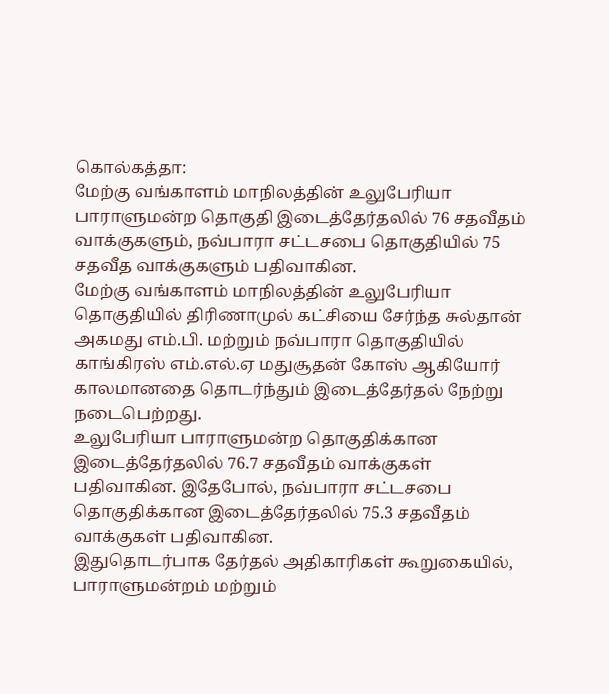கொல்கத்தா:
மேற்கு வங்காளம் மாநிலத்தின் உலுபேரியா பாராளுமன்ற தொகுதி இடைத்தேர்தலில் 76 சதவீதம் வாக்குகளும், நவ்பாரா சட்டசபை தொகுதியில் 75 சதவீத வாக்குகளும் பதிவாகின.
மேற்கு வங்காளம் மாநிலத்தின் உலுபேரியா தொகுதியில் திரிணாமுல் கட்சியை சேர்ந்த சுல்தான் அகமது எம்.பி. மற்றும் நவ்பாரா தொகுதியில் காங்கிரஸ் எம்.எல்.ஏ மதுசூதன் கோஸ் ஆகியோர் காலமானதை தொடர்ந்தும் இடைத்தேர்தல் நேற்று நடைபெற்றது.
உலுபேரியா பாராளுமன்ற தொகுதிக்கான இடைத்தேர்தலில் 76.7 சதவீதம் வாக்குகள் பதிவாகின. இதேபோல், நவ்பாரா சட்டசபை தொகுதிக்கான இடைத்தேர்தலில் 75.3 சதவீதம் வாக்குகள் பதிவாகின.
இதுதொடர்பாக தேர்தல் அதிகாரிகள் கூறுகையில், பாராளுமன்றம் மற்றும்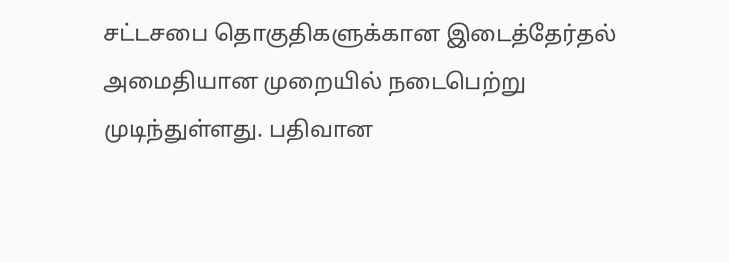சட்டசபை தொகுதிகளுக்கான இடைத்தேர்தல் அமைதியான முறையில் நடைபெற்று முடிந்துள்ளது. பதிவான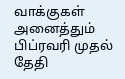வாக்குகள் அனைத்தும் பிப்ரவரி முதல் தேதி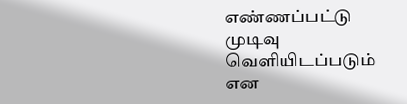எண்ணப்பட்டு முடிவு வெளியிடப்படும் என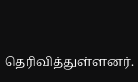தெரிவித்துள்ளனர்.